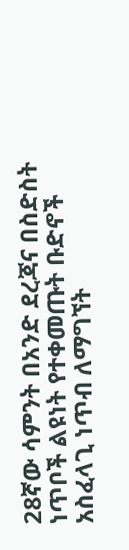28ኛው ሳምንት በአንድ ደረጃና በስድስት ነጥቦች ልዩነት የተቀመጡት ቡድኖች አስፈላጊ ነጥብ ለማግኘት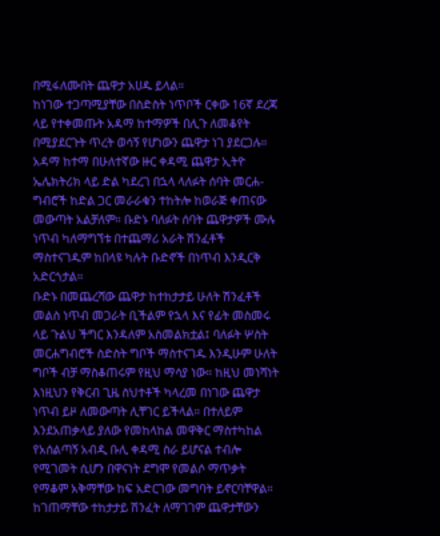በሚፋለሙበት ጨዋታ አሀዱ ይላል።
ከነገው ተጋጣሚያቸው በስድስት ነጥቦች ርቀው 16ኛ ደረጃ ላይ የተቀመጡት አዳማ ከተማዎች በሊጉ ለመቆየት በሚያደርጉት ጥረት ወሳኝ የሆነውን ጨዋታ ነገ ያደርጋሉ።
አዳማ ከተማ በሁለተኛው ዙር ቀዳሚ ጨዋታ ኢትዮ ኤሌክትሪክ ላይ ድል ካደረገ በኋላ ላለፉት ሰባት መርሐ-ግብሮች ከድል ጋር መራራቁን ተከትሎ ከወራጅ ቀጠናው መውጣት አልቻለም። ቡድኑ ባለፉት ሰባት ጨዋታዎች ሙሉ ነጥብ ካለማግኘቱ በተጨማሪ አራት ሽንፈቶች ማስተናገዱም ከበላዩ ካሉት ቡድኖች በነጥብ እንዲርቅ አድርጎታል።
ቡድኑ በመጨረሻው ጨዋታ ከተከታታይ ሁለት ሽንፈቶች መልስ ነጥብ መጋራት ቢችልም የኋላ እና የፊት መስመሩ ላይ ጉልህ ችግር እንዳለም አስመልክቷል፤ ባለፉት ሦስት መርሐግብሮች ስድስት ግቦች ማስተናገዱ እንዲሁም ሁለት ግቦች ብቻ ማስቆጠሩም የዚህ ማሳያ ነው። ከዚህ መነሻነት እነዚህን የቅርብ ጊዜ ስህተቶች ካላረመ በነገው ጨዋታ ነጥብ ይዞ ለመውጣት ሊቸገር ይችላል። በተለይም እንደአጠቃላይ ያለው የመከላከል መዋቅር ማስተካከል የአሰልጣኝ አብዲ ቡሊ ቀዳሚ ስራ ይሆናል ተብሎ የሚገመት ሲሆን በዋናነት ደግሞ የመልሶ ማጥቃት የማቆም አቅማቸው ከፍ አድርገው መግባት ይኖርባቸዋል።
ከገጠማቸው ተከታታይ ሽንፈት ለማገገም ጨዋታቸውን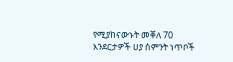የሚያከናውኑት መቐለ 70 እንደርታዎች ሀያ ስምንት ነጥቦች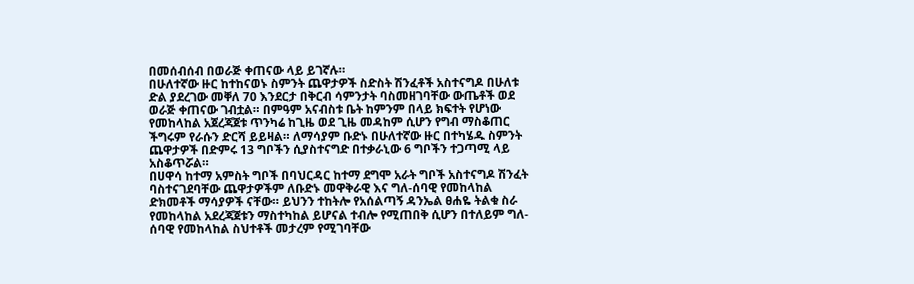በመሰብሰብ በወራጅ ቀጠናው ላይ ይገኛሉ።
በሁለተኛው ዙር ከተከናወኑ ስምንት ጨዋታዎች ስድስት ሽንፈቶች አስተናግዶ በሁለቱ ድል ያደረገው መቐለ 70 እንደርታ በቅርብ ሳምንታት ባስመዘገባቸው ውጤቶች ወደ ወራጅ ቀጠናው ገብቷል። በምዓም አናብስቱ ቤት ከምንም በላይ ክፍተት የሆነው የመከላከል አጀረጃጀቱ ጥንካሬ ከጊዜ ወደ ጊዜ መዳከም ሲሆን የግብ ማስቆጠር ችግሩም የራሱን ድርሻ ይይዛል። ለማሳያም ቡድኑ በሁለተኛው ዙር በተካሄዱ ስምንት ጨዋታዎች በድምሩ 13 ግቦችን ሲያስተናግድ በተቃራኒው 6 ግቦችን ተጋጣሚ ላይ አስቆጥሯል።
በሀዋሳ ከተማ አምስት ግቦች በባህርዳር ከተማ ደግሞ አራት ግቦች አስተናግዶ ሽንፈት ባስተናገደባቸው ጨዋታዎችም ለቡድኑ መዋቅራዊ እና ግለ-ሰባዊ የመከላከል ድክመቶች ማሳያዎች ናቸው። ይህንን ተከትሎ የአሰልጣኝ ዳንኤል ፀሐዬ ትልቁ ስራ የመከላከል አደረጃጀቱን ማስተካከል ይሆናል ተብሎ የሚጠበቅ ሲሆን በተለይም ግለ-ሰባዊ የመከላከል ስህተቶች መታረም የሚገባቸው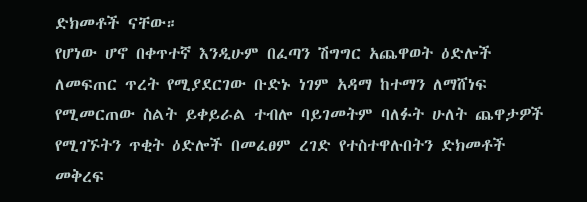ድክመቶች ናቸው።
የሆነው ሆኖ በቀጥተኛ እንዲሁም በፈጣን ሽግግር አጨዋወት ዕድሎች ለመፍጠር ጥረት የሚያደርገው ቡድኑ ነገም አዳማ ከተማን ለማሸነፍ የሚመርጠው ስልት ይቀይራል ተብሎ ባይገመትም ባለፉት ሁለት ጨዋታዎች የሚገኙትን ጥቂት ዕድሎች በመፈፀም ረገድ የተስተዋሉበትን ድክመቶች መቅረፍ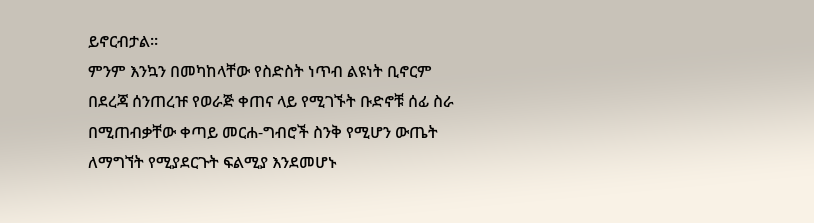ይኖርብታል።
ምንም እንኳን በመካከላቸው የስድስት ነጥብ ልዩነት ቢኖርም በደረጃ ሰንጠረዡ የወራጅ ቀጠና ላይ የሚገኙት ቡድኖቹ ሰፊ ስራ በሚጠብቃቸው ቀጣይ መርሐ-ግብሮች ስንቅ የሚሆን ውጤት ለማግኘት የሚያደርጉት ፍልሚያ እንደመሆኑ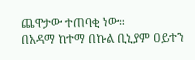ጨዋታው ተጠባቂ ነው።
በአዳማ ከተማ በኩል ቢኒያም ዐይተን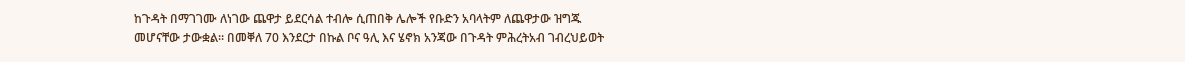ከጉዳት በማገገሙ ለነገው ጨዋታ ይደርሳል ተብሎ ሲጠበቅ ሌሎች የቡድን አባላትም ለጨዋታው ዝግጁ መሆናቸው ታውቋል። በመቐለ 70 እንደርታ በኩል ቦና ዓሊ እና ሄኖክ አንጃው በጉዳት ምሕረትአብ ገብረህይወት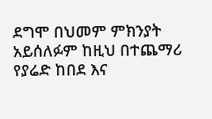ደግሞ በህመም ምክንያት አይሰለፉም ከዚህ በተጨማሪ የያሬድ ከበደ እና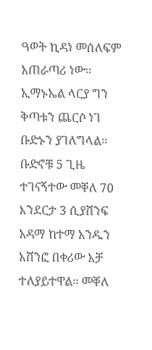ዓወት ኪዳነ መሰለፍም አጠራጣሪ ነው። ኢማኑኤል ላርያ ግን ቅጣቱን ጨርሶ ነገ ቡድኑን ያገለግላል።
ቡድኖቹ 5 ጊዜ ተገናኝተው መቐለ 70 እንደርታ 3 ሲያሸንፍ አዳማ ከተማ አንዱን አሸንፎ በቀሪው አቻ ተለያይተዋል። መቐለ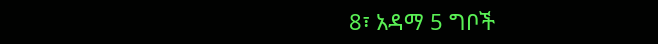8፣ አዳማ 5 ግቦች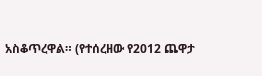አስቆጥረዋል። (የተሰረዘው የ2012 ጨዋታ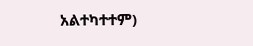አልተካተተም)